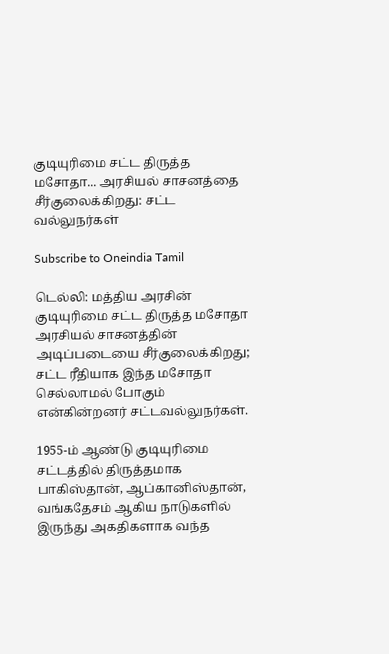குடியுரிமை சட்ட திருத்த மசோதா... அரசியல் சாசனத்தை சீர்குலைக்கிறது: சட்ட வல்லுநர்கள்

Subscribe to Oneindia Tamil

டெல்லி: மத்திய அரசின் குடியுரிமை சட்ட திருத்த மசோதா அரசியல் சாசனத்தின் அடிப்படையை சீர்குலைக்கிறது; சட்ட ரீதியாக இந்த மசோதா செல்லாமல் போகும் என்கின்றனர் சட்டவல்லுநர்கள்.

1955-ம் ஆண்டு குடியுரிமை சட்டத்தில் திருத்தமாக பாகிஸ்தான், ஆப்கானிஸ்தான், வங்கதேசம் ஆகிய நாடுகளில் இருந்து அகதிகளாக வந்த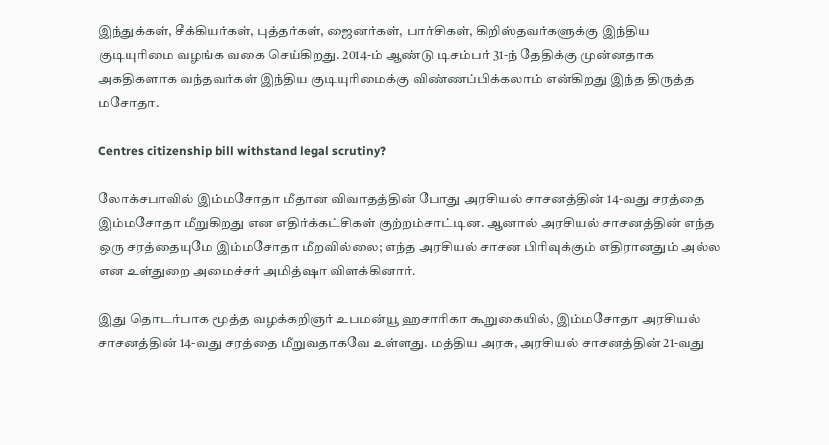இந்துக்கள், சீக்கியர்கள், புத்தர்கள், ஜைனர்கள், பார்சிகள், கிறிஸ்தவர்களுக்கு இந்திய குடியுரிமை வழங்க வகை செய்கிறது. 2014-ம் ஆண்டு டிசம்பர் 31-ந் தேதிக்கு முன்னதாக அகதிகளாக வந்தவர்கள் இந்திய குடியுரிமைக்கு விண்ணப்பிக்கலாம் என்கிறது இந்த திருத்த மசோதா.

Centres citizenship bill withstand legal scrutiny?

லோக்சபாவில் இம்மசோதா மீதான விவாதத்தின் போது அரசியல் சாசனத்தின் 14-வது சரத்தை இம்மசோதா மீறுகிறது என எதிர்க்கட்சிகள் குற்றம்சாட்டின. ஆனால் அரசியல் சாசனத்தின் எந்த ஒரு சரத்தையுமே இம்மசோதா மீறவில்லை; எந்த அரசியல் சாசன பிரிவுக்கும் எதிரானதும் அல்ல என உள்துறை அமைச்சர் அமித்ஷா விளக்கினார்.

இது தொடர்பாக மூத்த வழக்கறிஞர் உபமன்யூ ஹசாரிகா கூறுகையில், இம்மசோதா அரசியல் சாசனத்தின் 14-வது சரத்தை மீறுவதாகவே உள்ளது. மத்திய அரசு, அரசியல் சாசனத்தின் 21-வது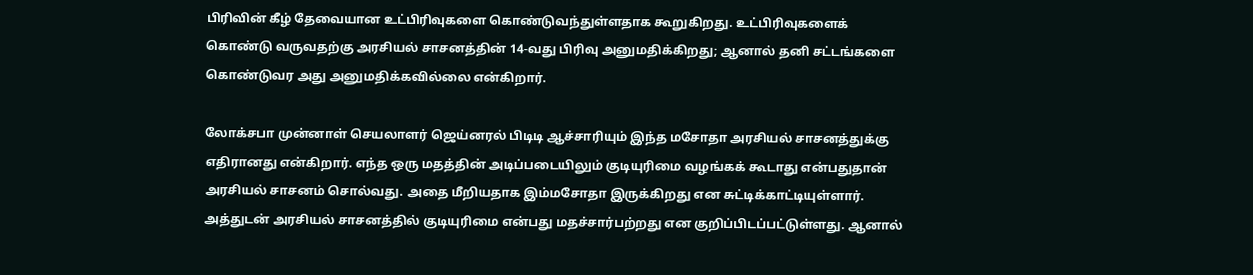பிரிவின் கீழ் தேவையான உட்பிரிவுகளை கொண்டுவந்துள்ளதாக கூறுகிறது. உட்பிரிவுகளைக் கொண்டு வருவதற்கு அரசியல் சாசனத்தின் 14-வது பிரிவு அனுமதிக்கிறது; ஆனால் தனி சட்டங்களை கொண்டுவர அது அனுமதிக்கவில்லை என்கிறார்.

லோக்சபா முன்னாள் செயலாளர் ஜெய்னரல் பிடிடி ஆச்சாரியும் இந்த மசோதா அரசியல் சாசனத்துக்கு எதிரானது என்கிறார். எந்த ஒரு மதத்தின் அடிப்படையிலும் குடியுரிமை வழங்கக் கூடாது என்பதுதான் அரசியல் சாசனம் சொல்வது. அதை மீறியதாக இம்மசோதா இருக்கிறது என சுட்டிக்காட்டியுள்ளார். அத்துடன் அரசியல் சாசனத்தில் குடியுரிமை என்பது மதச்சார்பற்றது என குறிப்பிடப்பட்டுள்ளது. ஆனால்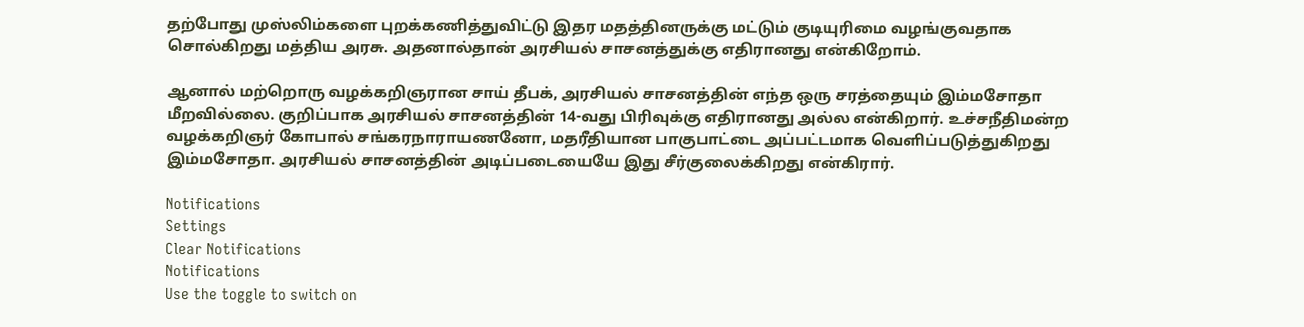தற்போது முஸ்லிம்களை புறக்கணித்துவிட்டு இதர மதத்தினருக்கு மட்டும் குடியுரிமை வழங்குவதாக சொல்கிறது மத்திய அரசு. அதனால்தான் அரசியல் சாசனத்துக்கு எதிரானது என்கிறோம்.

ஆனால் மற்றொரு வழக்கறிஞரான சாய் தீபக், அரசியல் சாசனத்தின் எந்த ஒரு சரத்தையும் இம்மசோதா மீறவில்லை. குறிப்பாக அரசியல் சாசனத்தின் 14-வது பிரிவுக்கு எதிரானது அல்ல என்கிறார். உச்சநீதிமன்ற வழக்கறிஞர் கோபால் சங்கரநாராயணனோ, மதரீதியான பாகுபாட்டை அப்பட்டமாக வெளிப்படுத்துகிறது இம்மசோதா. அரசியல் சாசனத்தின் அடிப்படையையே இது சீர்குலைக்கிறது என்கிரார்.

Notifications
Settings
Clear Notifications
Notifications
Use the toggle to switch on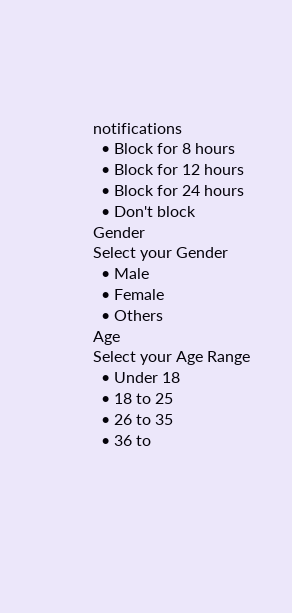notifications
  • Block for 8 hours
  • Block for 12 hours
  • Block for 24 hours
  • Don't block
Gender
Select your Gender
  • Male
  • Female
  • Others
Age
Select your Age Range
  • Under 18
  • 18 to 25
  • 26 to 35
  • 36 to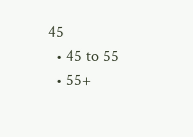45
  • 45 to 55
  • 55+